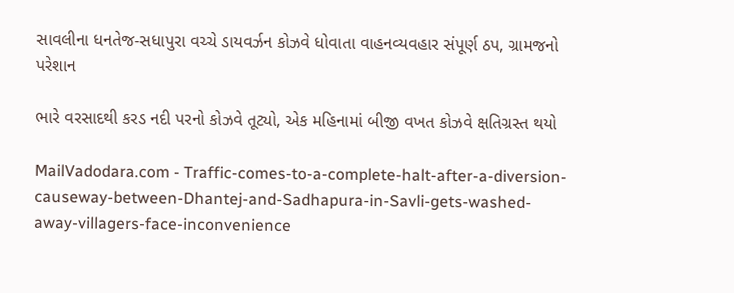સાવલીના ધનતેજ-સધાપુરા વચ્ચે ડાયવર્ઝન કોઝવે ધોવાતા વાહનવ્યવહાર સંપૂર્ણ ઠપ, ગ્રામજનો પરેશાન

ભારે વરસાદથી કરડ નદી પરનો કોઝવે તૂટ્યો, એક મહિનામાં બીજી વખત કોઝવે ક્ષતિગ્રસ્ત થયો

MailVadodara.com - Traffic-comes-to-a-complete-halt-after-a-diversion-causeway-between-Dhantej-and-Sadhapura-in-Savli-gets-washed-away-villagers-face-inconvenience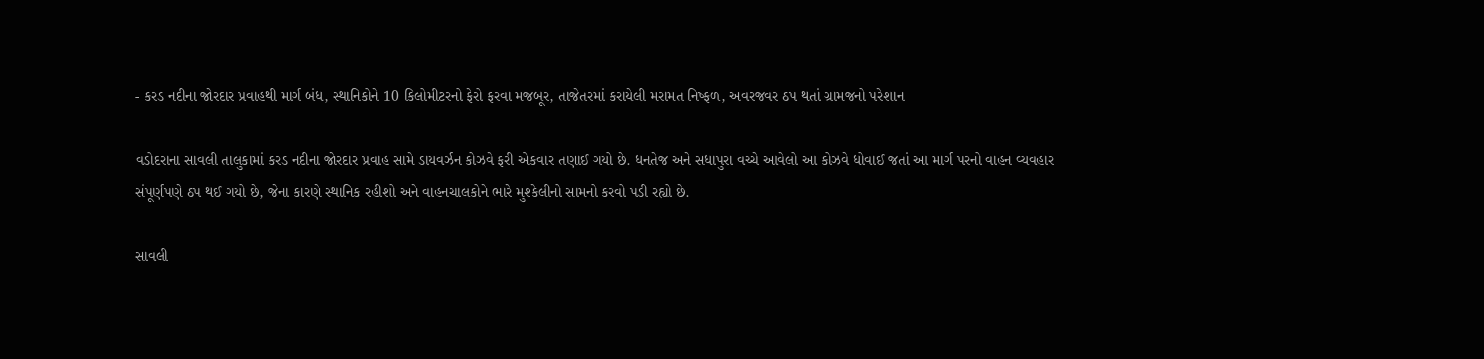- કરડ નદીના જોરદાર પ્રવાહથી માર્ગ બંધ, સ્થાનિકોને 10 કિલોમીટરનો ફેરો ફરવા મજબૂર, તાજેતરમાં કરાયેલી મરામત નિષ્ફળ, અવરજવર ઠપ થતાં ગ્રામજનો પરેશાન

વડોદરાના સાવલી તાલુકામાં કરડ નદીના જોરદાર પ્રવાહ સામે ડાયવર્ઝન કોઝવે ફરી એકવાર તણાઈ ગયો છે. ધનતેજ અને સધાપુરા વચ્ચે આવેલો આ કોઝવે ધોવાઈ જતાં આ માર્ગ પરનો વાહન વ્યવહાર સંપૂર્ણપણે ઠપ થઈ ગયો છે, જેના કારણે સ્થાનિક રહીશો અને વાહનચાલકોને ભારે મુશ્કેલીનો સામનો કરવો પડી રહ્યો છે.

સાવલી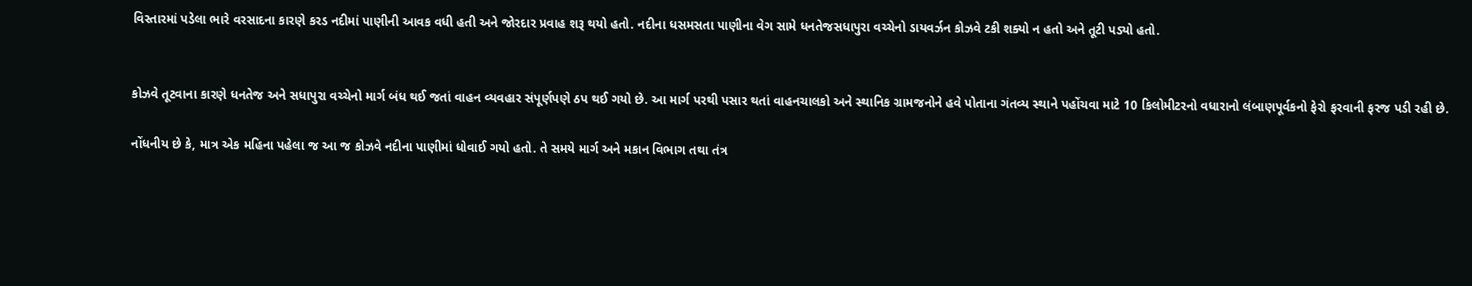વિસ્તારમાં પડેલા ભારે વરસાદના કારણે કરડ નદીમાં પાણીની આવક વધી હતી અને જોરદાર પ્રવાહ શરૂ થયો હતો. નદીના ધસમસતા પાણીના વેગ સામે ધનતેજસધાપુરા વચ્ચેનો ડાયવર્ઝન કોઝવે ટકી શક્યો ન હતો અને તૂટી પડ્યો હતો.


કોઝવે તૂટવાના કારણે ધનતેજ અને સધાપુરા વચ્ચેનો માર્ગ બંધ થઈ જતાં વાહન વ્યવહાર સંપૂર્ણપણે ઠપ થઈ ગયો છે. આ માર્ગ પરથી પસાર થતાં વાહનચાલકો અને સ્થાનિક ગ્રામજનોને હવે પોતાના ગંતવ્ય સ્થાને પહોંચવા માટે 10 કિલોમીટરનો વધારાનો લંબાણપૂર્વકનો ફેરો ફરવાની ફરજ પડી રહી છે.

નોંધનીય છે કે, માત્ર એક મહિના પહેલા જ આ જ કોઝવે નદીના પાણીમાં ધોવાઈ ગયો હતો. તે સમયે માર્ગ અને મકાન વિભાગ તથા તંત્ર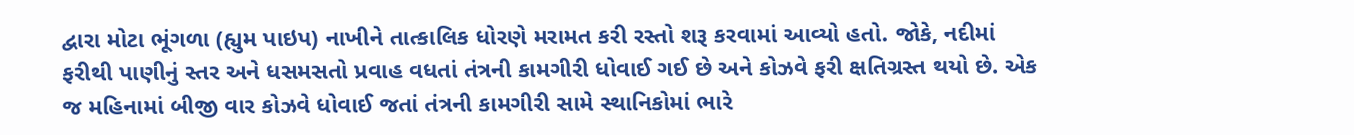દ્વારા મોટા ભૂંગળા (હ્યુમ પાઇપ) નાખીને તાત્કાલિક ધોરણે મરામત કરી રસ્તો શરૂ કરવામાં આવ્યો હતો. જોકે, નદીમાં ફરીથી પાણીનું સ્તર અને ધસમસતો પ્રવાહ વધતાં તંત્રની કામગીરી ધોવાઈ ગઈ છે અને કોઝવે ફરી ક્ષતિગ્રસ્ત થયો છે. એક જ મહિનામાં બીજી વાર કોઝવે ધોવાઈ જતાં તંત્રની કામગીરી સામે સ્થાનિકોમાં ભારે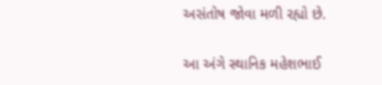અસંતોષ જોવા મળી રહ્યો છે.

આ અંગે સ્થાનિક મહેશભાઈ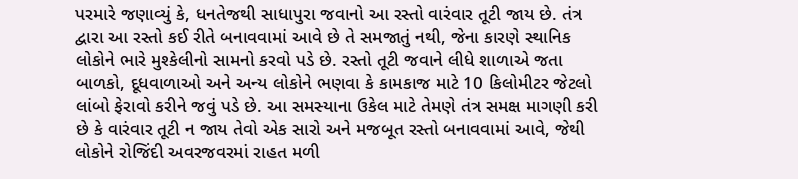પરમારે જણાવ્યું કે, ધનતેજથી સાધાપુરા જવાનો આ રસ્તો વારંવાર તૂટી જાય છે. તંત્ર દ્વારા આ રસ્તો કઈ રીતે બનાવવામાં આવે છે તે સમજાતું નથી, જેના કારણે સ્થાનિક લોકોને ભારે મુશ્કેલીનો સામનો કરવો પડે છે. રસ્તો તૂટી જવાને લીધે શાળાએ જતા બાળકો, દૂધવાળાઓ અને અન્ય લોકોને ભણવા કે કામકાજ માટે 10 કિલોમીટર જેટલો લાંબો ફેરાવો કરીને જવું પડે છે. આ સમસ્યાના ઉકેલ માટે તેમણે તંત્ર સમક્ષ માગણી કરી છે કે વારંવાર તૂટી ન જાય તેવો એક સારો અને મજબૂત રસ્તો બનાવવામાં આવે, જેથી લોકોને રોજિંદી અવરજવરમાં રાહત મળી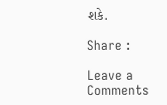શકે.

Share :

Leave a Comments